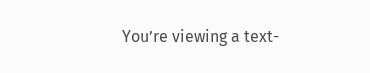You’re viewing a text-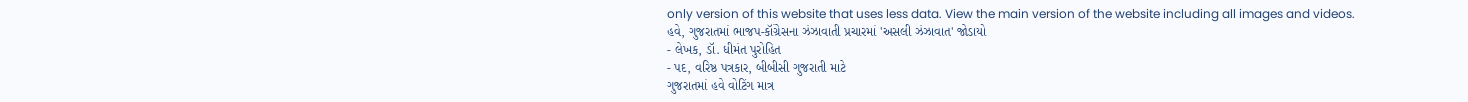only version of this website that uses less data. View the main version of the website including all images and videos.
હવે, ગુજરાતમાં ભાજપ-કૉંગ્રેસના ઝંઝાવાતી પ્રચારમાં 'અસલી ઝંઝાવાત' જોડાયો
- લેખક, ડૉ. ધીમંત પુરોહિત
- પદ, વરિષ્ઠ પત્રકાર, બીબીસી ગુજરાતી માટે
ગુજરાતમાં હવે વોટિંગ માત્ર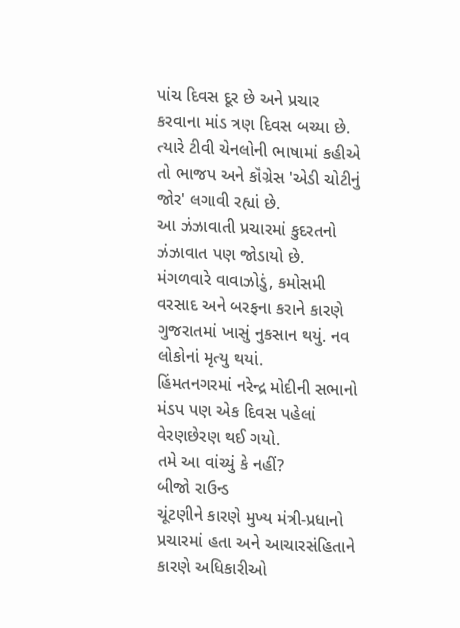પાંચ દિવસ દૂર છે અને પ્રચાર કરવાના માંડ ત્રણ દિવસ બચ્યા છે.
ત્યારે ટીવી ચેનલોની ભાષામાં કહીએ તો ભાજપ અને કૉંગ્રેસ 'એડી ચોટીનું જોર' લગાવી રહ્યાં છે.
આ ઝંઝાવાતી પ્રચારમાં કુદરતનો ઝંઝાવાત પણ જોડાયો છે.
મંગળવારે વાવાઝોડું, કમોસમી વરસાદ અને બરફના કરાને કારણે ગુજરાતમાં ખાસું નુકસાન થયું. નવ લોકોનાં મૃત્યુ થયાં.
હિંમતનગરમાં નરેન્દ્ર મોદીની સભાનો મંડપ પણ એક દિવસ પહેલાં વેરણછેરણ થઈ ગયો.
તમે આ વાંચ્યું કે નહીં?
બીજો રાઉન્ડ
ચૂંટણીને કારણે મુખ્ય મંત્રી-પ્રધાનો પ્રચારમાં હતા અને આચારસંહિતાને કારણે અધિકારીઓ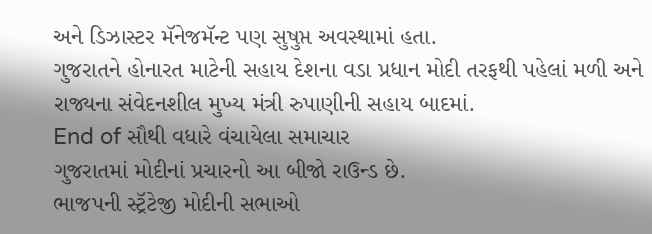અને ડિઝાસ્ટર મૅનેજમૅન્ટ પણ સુષુપ્ત અવસ્થામાં હતા.
ગુજરાતને હોનારત માટેની સહાય દેશના વડા પ્રધાન મોદી તરફથી પહેલાં મળી અને રાજ્યના સંવેદનશીલ મુખ્ય મંત્રી રુપાણીની સહાય બાદમાં.
End of સૌથી વધારે વંચાયેલા સમાચાર
ગુજરાતમાં મોદીનાં પ્રચારનો આ બીજો રાઉન્ડ છે.
ભાજપની સ્ટ્રૅટેજી મોદીની સભાઓ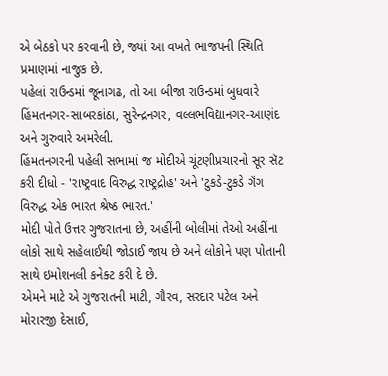એ બેઠકો પર કરવાની છે, જ્યાં આ વખતે ભાજપની સ્થિતિ પ્રમાણમાં નાજુક છે.
પહેલાં રાઉન્ડમાં જૂનાગઢ, તો આ બીજા રાઉન્ડમાં બુધવારે હિંમતનગર-સાબરકાંઠા, સુરેન્દ્રનગર, વલ્લભવિદ્યાનગર-આણંદ અને ગુરુવારે અમરેલી.
હિંમતનગરની પહેલી સભામાં જ મોદીએ ચૂંટણીપ્રચારનો સૂર સૅટ કરી દીધો - 'રાષ્ટ્રવાદ વિરુદ્ધ રાષ્ટ્રદ્રોહ' અને 'ટુકડે-ટુકડે ગૅંગ વિરુદ્ધ એક ભારત શ્રેષ્ઠ ભારત.'
મોદી પોતે ઉત્તર ગુજરાતના છે, અહીંની બોલીમાં તેઓ અહીંના લોકો સાથે સહેલાઈથી જોડાઈ જાય છે અને લોકોને પણ પોતાની સાથે ઇમોશનલી કનેક્ટ કરી દે છે.
એમને માટે એ ગુજરાતની માટી, ગૌરવ, સરદાર પટેલ અને મોરારજી દેસાઈ,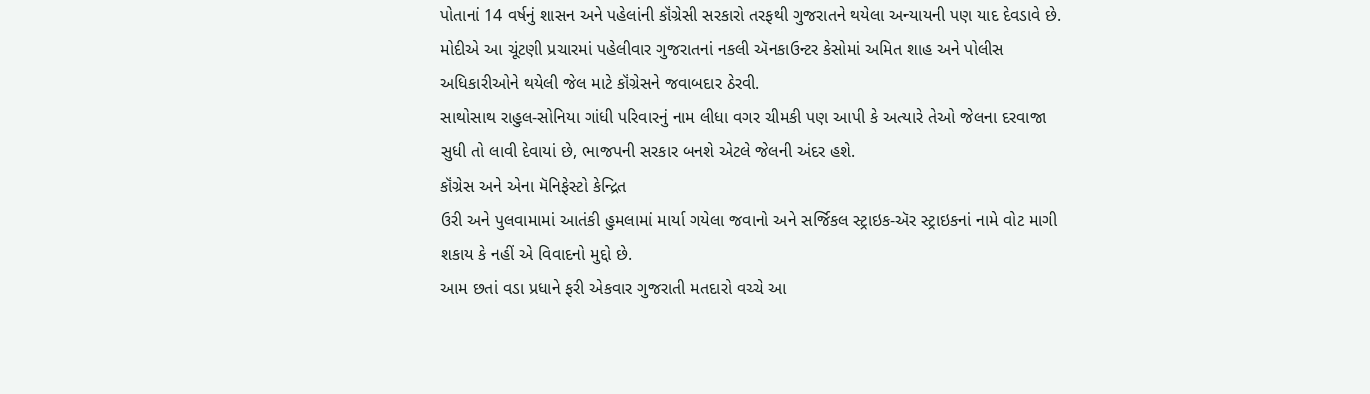પોતાનાં 14 વર્ષનું શાસન અને પહેલાંની કૉંગ્રેસી સરકારો તરફથી ગુજરાતને થયેલા અન્યાયની પણ યાદ દેવડાવે છે.
મોદીએ આ ચૂંટણી પ્રચારમાં પહેલીવાર ગુજરાતનાં નકલી ઍનકાઉન્ટર કેસોમાં અમિત શાહ અને પોલીસ અધિકારીઓને થયેલી જેલ માટે કૉંગ્રેસને જવાબદાર ઠેરવી.
સાથોસાથ રાહુલ-સોનિયા ગાંધી પરિવારનું નામ લીધા વગર ચીમકી પણ આપી કે અત્યારે તેઓ જેલના દરવાજા સુધી તો લાવી દેવાયાં છે, ભાજપની સરકાર બનશે એટલે જેલની અંદર હશે.
કૉંગ્રેસ અને એના મૅનિફેસ્ટો કેન્દ્રિત
ઉરી અને પુલવામામાં આતંકી હુમલામાં માર્યા ગયેલા જવાનો અને સર્જિકલ સ્ટ્રાઇક-ઍર સ્ટ્રાઇકનાં નામે વોટ માગી શકાય કે નહીં એ વિવાદનો મુદ્દો છે.
આમ છતાં વડા પ્રધાને ફરી એકવાર ગુજરાતી મતદારો વચ્ચે આ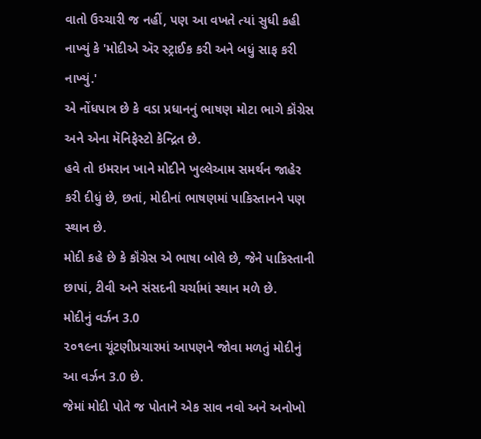વાતો ઉચ્ચારી જ નહીં, પણ આ વખતે ત્યાં સુધી કહી નાખ્યું કે 'મોદીએ ઍર સ્ટ્રાઈક કરી અને બધું સાફ કરી નાખ્યું.'
એ નોંધપાત્ર છે કે વડા પ્રધાનનું ભાષણ મોટા ભાગે કૉંગ્રેસ અને એના મૅનિફેસ્ટો કેન્દ્રિત છે.
હવે તો ઇમરાન ખાને મોદીને ખુલ્લેઆમ સમર્થન જાહેર કરી દીધું છે, છતાં, મોદીનાં ભાષણમાં પાકિસ્તાનને પણ સ્થાન છે.
મોદી કહે છે કે કૉંગ્રેસ એ ભાષા બોલે છે, જેને પાકિસ્તાની છાપાં, ટીવી અને સંસદની ચર્ચામાં સ્થાન મળે છે.
મોદીનું વર્ઝન 3.0
૨૦૧૯ના ચૂંટણીપ્રચારમાં આપણને જોવા મળતું મોદીનું આ વર્ઝન 3.0 છે.
જેમાં મોદી પોતે જ પોતાને એક સાવ નવો અને અનોખો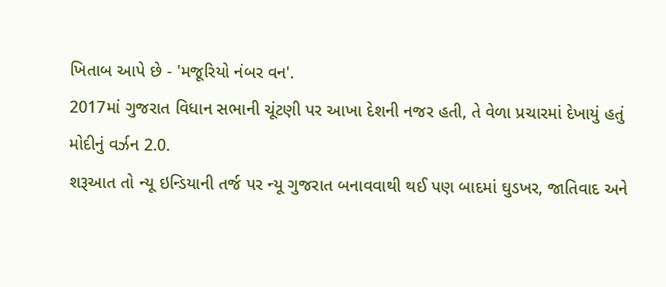ખિતાબ આપે છે - 'મજૂરિયો નંબર વન'.
2017માં ગુજરાત વિધાન સભાની ચૂંટણી પર આખા દેશની નજર હતી, તે વેળા પ્રચારમાં દેખાયું હતું મોદીનું વર્ઝન 2.0.
શરૂઆત તો ન્યૂ ઇન્ડિયાની તર્જ પર ન્યૂ ગુજરાત બનાવવાથી થઈ પણ બાદમાં ઘુડખર, જાતિવાદ અને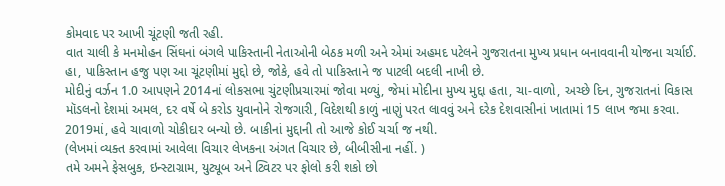કોમવાદ પર આખી ચૂંટણી જતી રહી.
વાત ચાલી કે મનમોહન સિંઘનાં બંગલે પાકિસ્તાની નેતાઓની બેઠક મળી અને એમાં અહમદ પટેલને ગુજરાતના મુખ્ય પ્રધાન બનાવવાની યોજના ચર્ચાઈ.
હા, પાકિસ્તાન હજુ પણ આ ચૂંટણીમાં મુદ્દો છે, જોકે, હવે તો પાકિસ્તાને જ પાટલી બદલી નાખી છે.
મોદીનું વર્ઝન 1.0 આપણને 2014નાં લોકસભા ચુંટણીપ્રચારમાં જોવા મળ્યું, જેમાં મોદીના મુખ્ય મુદ્દા હતા, ચા-વાળો, અચ્છે દિન, ગુજરાતનાં વિકાસ મૉડલનો દેશમાં અમલ, દર વર્ષે બે કરોડ યુવાનોને રોજગારી, વિદેશથી કાળું નાણું પરત લાવવું અને દરેક દેશવાસીનાં ખાતામાં 15 લાખ જમા કરવા.
2019માં, હવે ચાવાળો ચોકીદાર બન્યો છે. બાકીનાં મુદ્દાની તો આજે કોઈ ચર્ચા જ નથી.
(લેખમાં વ્યક્ત કરવામાં આવેલા વિચાર લેખકના અંગત વિચાર છે, બીબીસીના નહીં. )
તમે અમને ફેસબુક, ઇન્સ્ટાગ્રામ, યુટ્યૂબ અને ટ્વિટર પર ફોલો કરી શકો છો